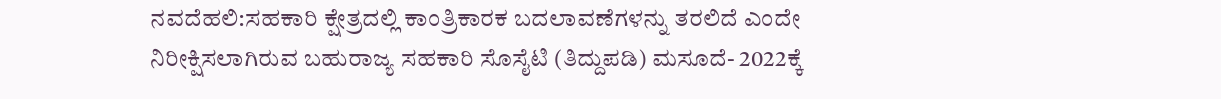ನವದೆಹಲಿ:ಸಹಕಾರಿ ಕ್ಷೇತ್ರದಲ್ಲಿ ಕಾಂತ್ರಿಕಾರಕ ಬದಲಾವಣೆಗಳನ್ನು ತರಲಿದೆ ಎಂದೇ ನಿರೀಕ್ಷಿಸಲಾಗಿರುವ ಬಹುರಾಜ್ಯ ಸಹಕಾರಿ ಸೊಸೈಟಿ (ತಿದ್ದುಪಡಿ) ಮಸೂದೆ- 2022ಕ್ಕೆ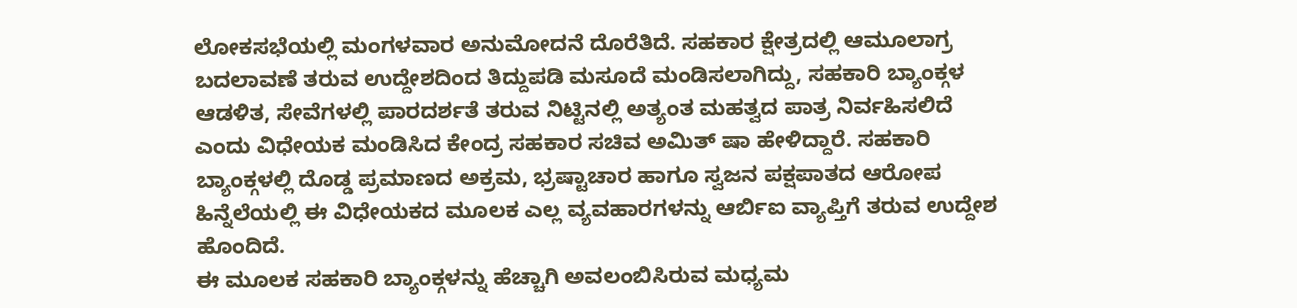ಲೋಕಸಭೆಯಲ್ಲಿ ಮಂಗಳವಾರ ಅನುಮೋದನೆ ದೊರೆತಿದೆ. ಸಹಕಾರ ಕ್ಷೇತ್ರದಲ್ಲಿ ಆಮೂಲಾಗ್ರ ಬದಲಾವಣೆ ತರುವ ಉದ್ದೇಶದಿಂದ ತಿದ್ದುಪಡಿ ಮಸೂದೆ ಮಂಡಿಸಲಾಗಿದ್ದು, ಸಹಕಾರಿ ಬ್ಯಾಂಕ್ಗಳ ಆಡಳಿತ, ಸೇವೆಗಳಲ್ಲಿ ಪಾರದರ್ಶತೆ ತರುವ ನಿಟ್ಟಿನಲ್ಲಿ ಅತ್ಯಂತ ಮಹತ್ವದ ಪಾತ್ರ ನಿರ್ವಹಿಸಲಿದೆ ಎಂದು ವಿಧೇಯಕ ಮಂಡಿಸಿದ ಕೇಂದ್ರ ಸಹಕಾರ ಸಚಿವ ಅಮಿತ್ ಷಾ ಹೇಳಿದ್ದಾರೆ. ಸಹಕಾರಿ ಬ್ಯಾಂಕ್ಗಳಲ್ಲಿ ದೊಡ್ಡ ಪ್ರಮಾಣದ ಅಕ್ರಮ, ಭ್ರಷ್ಟಾಚಾರ ಹಾಗೂ ಸ್ವಜನ ಪಕ್ಷಪಾತದ ಆರೋಪ ಹಿನ್ನೆಲೆಯಲ್ಲಿ ಈ ವಿಧೇಯಕದ ಮೂಲಕ ಎಲ್ಲ ವ್ಯವಹಾರಗಳನ್ನು ಆರ್ಬಿಐ ವ್ಯಾಪ್ತಿಗೆ ತರುವ ಉದ್ದೇಶ ಹೊಂದಿದೆ.
ಈ ಮೂಲಕ ಸಹಕಾರಿ ಬ್ಯಾಂಕ್ಗಳನ್ನು ಹೆಚ್ಚಾಗಿ ಅವಲಂಬಿಸಿರುವ ಮಧ್ಯಮ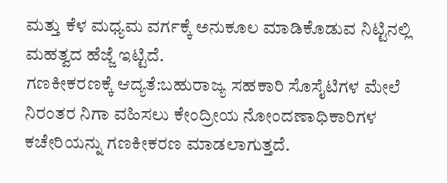ಮತ್ತು ಕೆಳ ಮಧ್ಯಮ ವರ್ಗಕ್ಕೆ ಅನುಕೂಲ ಮಾಡಿಕೊಡುವ ನಿಟ್ಟಿನಲ್ಲಿ ಮಹತ್ವದ ಹೆಜ್ಜೆ ಇಟ್ಟಿದೆ.
ಗಣಕೀಕರಣಕ್ಕೆ ಆದ್ಯತೆ:ಬಹುರಾಜ್ಯ ಸಹಕಾರಿ ಸೊಸೈಟಿಗಳ ಮೇಲೆ ನಿರಂತರ ನಿಗಾ ವಹಿಸಲು ಕೇಂದ್ರೀಯ ನೋಂದಣಾಧಿಕಾರಿಗಳ ಕಚೇರಿಯನ್ನು ಗಣಕೀಕರಣ ಮಾಡಲಾಗುತ್ತದೆ.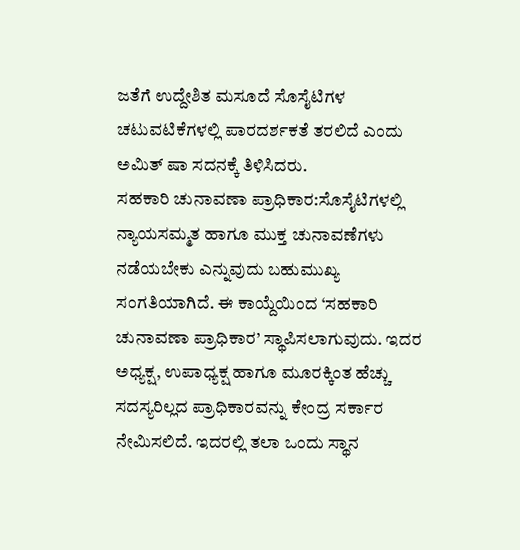ಜತೆಗೆ ಉದ್ದೇಶಿತ ಮಸೂದೆ ಸೊಸೈಟಿಗಳ ಚಟುವಟಿಕೆಗಳಲ್ಲಿ ಪಾರದರ್ಶಕತೆ ತರಲಿದೆ ಎಂದು ಅಮಿತ್ ಷಾ ಸದನಕ್ಕೆ ತಿಳಿಸಿದರು.
ಸಹಕಾರಿ ಚುನಾವಣಾ ಪ್ರಾಧಿಕಾರ:ಸೊಸೈಟಿಗಳಲ್ಲಿ ನ್ಯಾಯಸಮ್ಮತ ಹಾಗೂ ಮುಕ್ತ ಚುನಾವಣೆಗಳು ನಡೆಯಬೇಕು ಎನ್ನುವುದು ಬಹುಮುಖ್ಯ ಸಂಗತಿಯಾಗಿದೆ. ಈ ಕಾಯ್ದೆಯಿಂದ ‘ಸಹಕಾರಿ ಚುನಾವಣಾ ಪ್ರಾಧಿಕಾರ’ ಸ್ಥಾಪಿಸಲಾಗುವುದು. ಇದರ ಅಧ್ಯಕ್ಷ, ಉಪಾಧ್ಯಕ್ಷ ಹಾಗೂ ಮೂರಕ್ಕಿಂತ ಹೆಚ್ಚು ಸದಸ್ಯರಿಲ್ಲದ ಪ್ರಾಧಿಕಾರವನ್ನು ಕೇಂದ್ರ ಸರ್ಕಾರ ನೇಮಿಸಲಿದೆ. ಇದರಲ್ಲಿ ತಲಾ ಒಂದು ಸ್ಥಾನ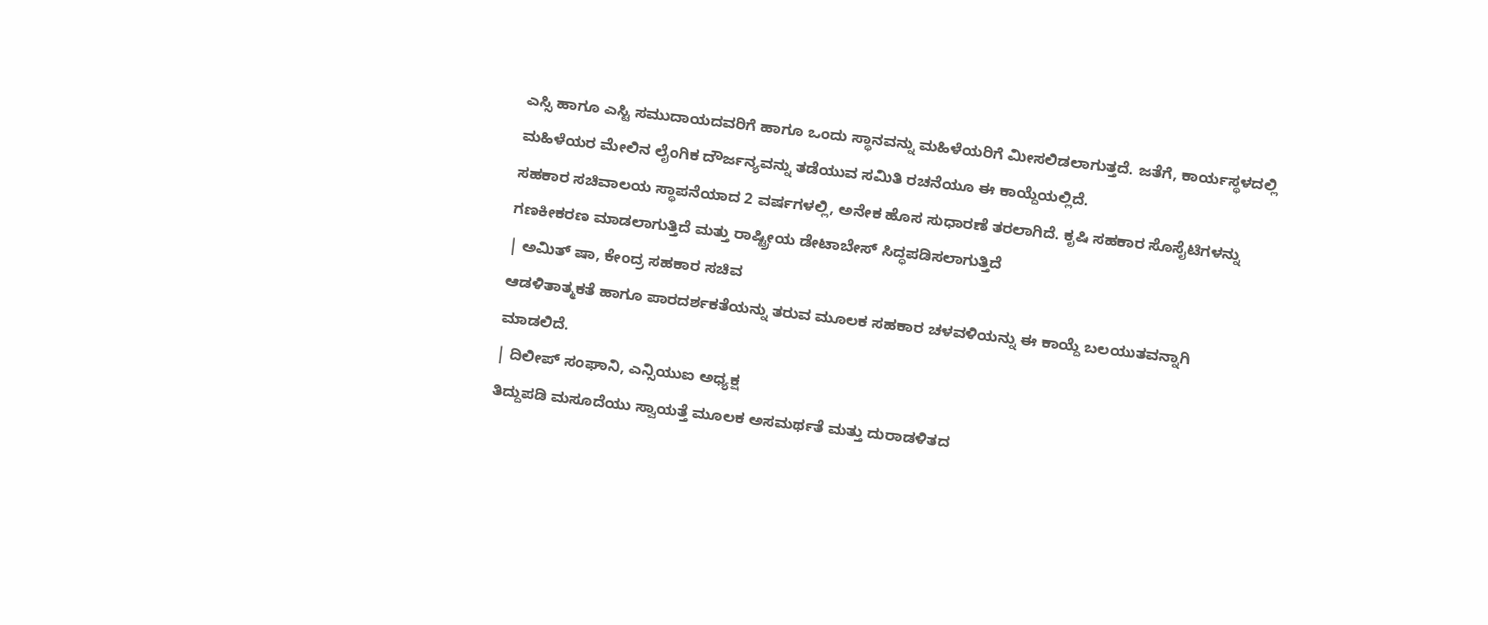ಎಸ್ಸಿ ಹಾಗೂ ಎಸ್ಟಿ ಸಮುದಾಯದವರಿಗೆ ಹಾಗೂ ಒಂದು ಸ್ಥಾನವನ್ನು ಮಹಿಳೆಯರಿಗೆ ಮೀಸಲಿಡಲಾಗುತ್ತದೆ. ಜತೆಗೆ, ಕಾರ್ಯಸ್ಥಳದಲ್ಲಿ ಮಹಿಳೆಯರ ಮೇಲಿನ ಲೈಂಗಿಕ ದೌರ್ಜನ್ಯವನ್ನು ತಡೆಯುವ ಸಮಿತಿ ರಚನೆಯೂ ಈ ಕಾಯ್ದೆಯಲ್ಲಿದೆ.
ಸಹಕಾರ ಸಚಿವಾಲಯ ಸ್ಥಾಪನೆಯಾದ 2 ವರ್ಷಗಳಲ್ಲಿ, ಅನೇಕ ಹೊಸ ಸುಧಾರಣೆ ತರಲಾಗಿದೆ. ಕೃಷಿ ಸಹಕಾರ ಸೊಸೈಟಿಗಳನ್ನು ಗಣಕೀಕರಣ ಮಾಡಲಾಗುತ್ತಿದೆ ಮತ್ತು ರಾಷ್ಟ್ರೀಯ ಡೇಟಾಬೇಸ್ ಸಿದ್ಧಪಡಿಸಲಾಗುತ್ತಿದೆ
| ಅಮಿತ್ ಷಾ, ಕೇಂದ್ರ ಸಹಕಾರ ಸಚಿವ
ಆಡಳಿತಾತ್ಮಕತೆ ಹಾಗೂ ಪಾರದರ್ಶಕತೆಯನ್ನು ತರುವ ಮೂಲಕ ಸಹಕಾರ ಚಳವಳಿಯನ್ನು ಈ ಕಾಯ್ದೆ ಬಲಯುತವನ್ನಾಗಿ ಮಾಡಲಿದೆ.
| ದಿಲೀಪ್ ಸಂಘಾನಿ, ಎನ್ಸಿಯುಐ ಅಧ್ಯಕ್ಷ
ತಿದ್ದುಪಡಿ ಮಸೂದೆಯು ಸ್ವಾಯತ್ತೆ ಮೂಲಕ ಅಸಮರ್ಥತೆ ಮತ್ತು ದುರಾಡಳಿತದ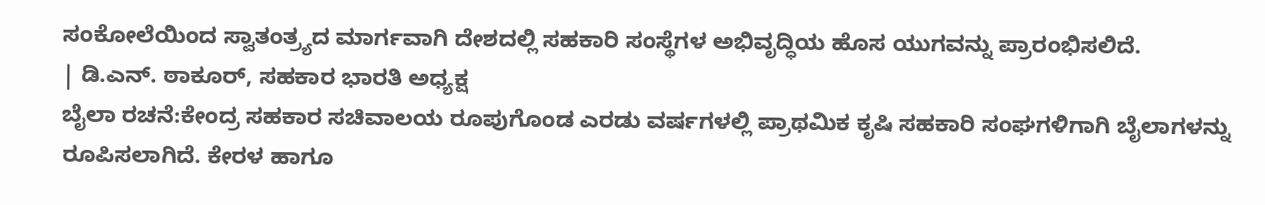ಸಂಕೋಲೆಯಿಂದ ಸ್ವಾತಂತ್ರ್ಯದ ಮಾರ್ಗವಾಗಿ ದೇಶದಲ್ಲಿ ಸಹಕಾರಿ ಸಂಸ್ಥೆಗಳ ಅಭಿವೃದ್ಧಿಯ ಹೊಸ ಯುಗವನ್ನು ಪ್ರಾರಂಭಿಸಲಿದೆ.
| ಡಿ.ಎನ್. ಠಾಕೂರ್, ಸಹಕಾರ ಭಾರತಿ ಅಧ್ಯಕ್ಷ
ಬೈಲಾ ರಚನೆ:ಕೇಂದ್ರ ಸಹಕಾರ ಸಚಿವಾಲಯ ರೂಪುಗೊಂಡ ಎರಡು ವರ್ಷಗಳಲ್ಲಿ ಪ್ರಾಥಮಿಕ ಕೃಷಿ ಸಹಕಾರಿ ಸಂಘಗಳಿಗಾಗಿ ಬೈಲಾಗಳನ್ನು ರೂಪಿಸಲಾಗಿದೆ. ಕೇರಳ ಹಾಗೂ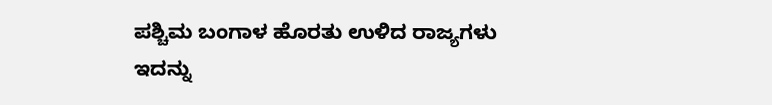ಪಶ್ಚಿಮ ಬಂಗಾಳ ಹೊರತು ಉಳಿದ ರಾಜ್ಯಗಳು ಇದನ್ನು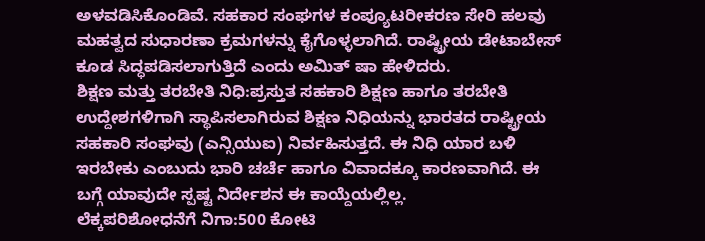ಅಳವಡಿಸಿಕೊಂಡಿವೆ. ಸಹಕಾರ ಸಂಘಗಳ ಕಂಪ್ಯೂಟರೀಕರಣ ಸೇರಿ ಹಲವು ಮಹತ್ವದ ಸುಧಾರಣಾ ಕ್ರಮಗಳನ್ನು ಕೈಗೊಳ್ಳಲಾಗಿದೆ. ರಾಷ್ಟ್ರೀಯ ಡೇಟಾಬೇಸ್ ಕೂಡ ಸಿದ್ಧಪಡಿಸಲಾಗುತ್ತಿದೆ ಎಂದು ಅಮಿತ್ ಷಾ ಹೇಳಿದರು.
ಶಿಕ್ಷಣ ಮತ್ತು ತರಬೇತಿ ನಿಧಿ:ಪ್ರಸ್ತುತ ಸಹಕಾರಿ ಶಿಕ್ಷಣ ಹಾಗೂ ತರಬೇತಿ ಉದ್ದೇಶಗಳಿಗಾಗಿ ಸ್ಥಾಪಿಸಲಾಗಿರುವ ಶಿಕ್ಷಣ ನಿಧಿಯನ್ನು ಭಾರತದ ರಾಷ್ಟ್ರೀಯ ಸಹಕಾರಿ ಸಂಘವು (ಎನ್ಸಿಯುಐ) ನಿರ್ವಹಿಸುತ್ತದೆ. ಈ ನಿಧಿ ಯಾರ ಬಳಿ ಇರಬೇಕು ಎಂಬುದು ಭಾರಿ ಚರ್ಚೆ ಹಾಗೂ ವಿವಾದಕ್ಕೂ ಕಾರಣವಾಗಿದೆ. ಈ ಬಗ್ಗೆ ಯಾವುದೇ ಸ್ಪಷ್ಟ ನಿರ್ದೇಶನ ಈ ಕಾಯ್ದೆಯಲ್ಲಿಲ್ಲ.
ಲೆಕ್ಕಪರಿಶೋಧನೆಗೆ ನಿಗಾ:500 ಕೋಟಿ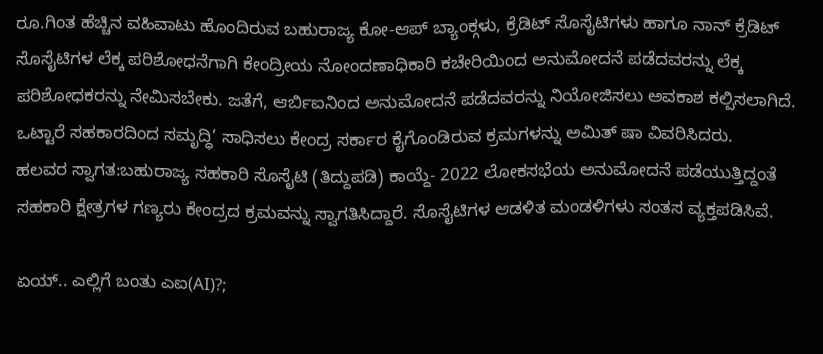ರೂ.ಗಿಂತ ಹೆಚ್ಚಿನ ವಹಿವಾಟು ಹೊಂದಿರುವ ಬಹುರಾಜ್ಯ ಕೋ-ಆಪ್ ಬ್ಯಾಂಕ್ಗಳು, ಕ್ರೆಡಿಟ್ ಸೊಸೈಟಿಗಳು ಹಾಗೂ ನಾನ್ ಕ್ರೆಡಿಟ್ ಸೊಸೈಟಿಗಳ ಲೆಕ್ಕ ಪರಿಶೋಧನೆಗಾಗಿ ಕೇಂದ್ರೀಯ ನೋಂದಣಾಧಿಕಾರಿ ಕಚೇರಿಯಿಂದ ಅನುಮೋದನೆ ಪಡೆದವರನ್ನು ಲೆಕ್ಕ ಪರಿಶೋಧಕರನ್ನು ನೇಮಿಸಬೇಕು. ಜತೆಗೆ, ಆರ್ಬಿಐನಿಂದ ಅನುಮೋದನೆ ಪಡೆದವರನ್ನು ನಿಯೋಜಿಸಲು ಅವಕಾಶ ಕಲ್ಪಿಸಲಾಗಿದೆ. ಒಟ್ಟಾರೆ ಸಹಕಾರದಿಂದ ಸಮೃದ್ಧಿ’ ಸಾಧಿಸಲು ಕೇಂದ್ರ ಸರ್ಕಾರ ಕೈಗೊಂಡಿರುವ ಕ್ರಮಗಳನ್ನು ಅಮಿತ್ ಷಾ ವಿವರಿಸಿದರು.
ಹಲವರ ಸ್ವಾಗತ:ಬಹುರಾಜ್ಯ ಸಹಕಾರಿ ಸೊಸೈಟಿ (ತಿದ್ದುಪಡಿ) ಕಾಯ್ದೆ- 2022 ಲೋಕಸಭೆಯ ಅನುಮೋದನೆ ಪಡೆಯುತ್ತಿದ್ದಂತೆ ಸಹಕಾರಿ ಕ್ಷೇತ್ರಗಳ ಗಣ್ಯರು ಕೇಂದ್ರದ ಕ್ರಮವನ್ನು ಸ್ವಾಗತಿಸಿದ್ದಾರೆ. ಸೊಸೈಟಿಗಳ ಆಡಳಿತ ಮಂಡಳಿಗಳು ಸಂತಸ ವ್ಯಕ್ತಪಡಿಸಿವೆ.

ಏಯ್.. ಎಲ್ಲಿಗೆ ಬಂತು ಎಐ(AI)?;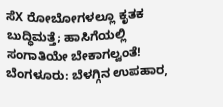ಸೆX ರೋಬೋಗಳಲ್ಲೂ ಕೃತಕ ಬುದ್ಧಿಮತ್ತೆ; ಹಾಸಿಗೆಯಲ್ಲಿ ಸಂಗಾತಿಯೇ ಬೇಕಾಗಲ್ವಂತೆ!
ಬೆಂಗಳೂರು: ಬೆಳಗ್ಗಿನ ಉಪಹಾರ,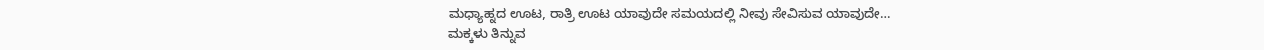ಮಧ್ಯಾಹ್ನದ ಊಟ, ರಾತ್ರಿ ಊಟ ಯಾವುದೇ ಸಮಯದಲ್ಲಿ ನೀವು ಸೇವಿಸುವ ಯಾವುದೇ…
ಮಕ್ಕಳು ತಿನ್ನುವ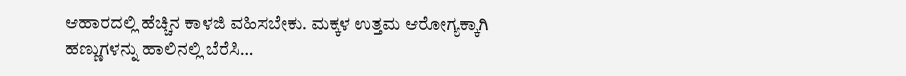ಆಹಾರದಲ್ಲಿ ಹೆಚ್ಚಿನ ಕಾಳಜಿ ವಹಿಸಬೇಕು. ಮಕ್ಕಳ ಉತ್ತಮ ಆರೋಗ್ಯಕ್ಕಾಗಿ ಹಣ್ಣುಗಳನ್ನು ಹಾಲಿನಲ್ಲಿ ಬೆರೆಸಿ…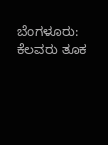ಬೆಂಗಳೂರು: ಕೆಲವರು ತೂಕ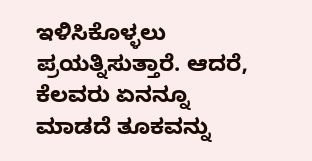ಇಳಿಸಿಕೊಳ್ಳಲು ಪ್ರಯತ್ನಿಸುತ್ತಾರೆ. ಆದರೆ, ಕೆಲವರು ಏನನ್ನೂ ಮಾಡದೆ ತೂಕವನ್ನು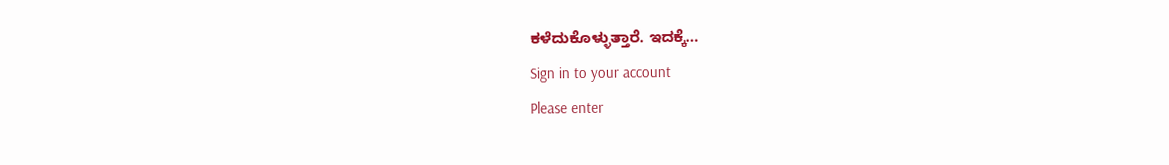ಕಳೆದುಕೊಳ್ಳುತ್ತಾರೆ. ಇದಕ್ಕೆ…
Sign in to your account
Please enter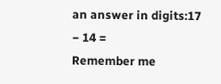an answer in digits:17 − 14 =
Remember me